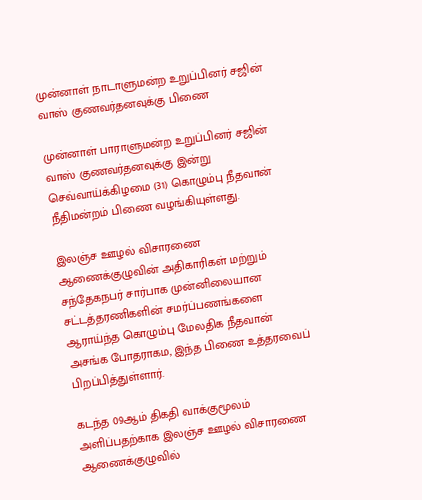முன்னாள் நாடாளுமன்ற உறுப்பினர் சஜின் வாஸ் குணவர்தனவுக்கு பிணை

முன்னாள் பாராளுமன்ற உறுப்பினர் சஜின் வாஸ் குணவர்தனவுக்கு இன்று செவ்வாய்க்கிழமை (31) கொழும்பு நீதவான் நீதிமன்றம் பிணை வழங்கியுள்ளது.

இலஞ்ச ஊழல் விசாரணை ஆணைக்குழுவின் அதிகாரிகள் மற்றும் சந்தேகநபர் சார்பாக முன்னிலையான சட்டத்தரணிகளின் சமர்ப்பணங்களை ஆராய்ந்த கொழும்பு மேலதிக நீதவான் அசங்க போதராகம, இந்த பிணை உத்தரவைப் பிறப்பித்துள்ளார்.

கடந்த 09ஆம் திகதி வாக்குமூலம் அளிப்பதற்காக இலஞ்ச ஊழல் விசாரணை ஆணைக்குழுவில்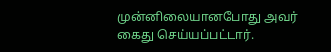முன்னிலையானபோது அவர் கைது செய்யப்பட்டார்.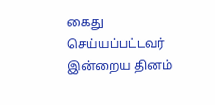கைது செய்யப்பட்டவர் இன்றைய தினம்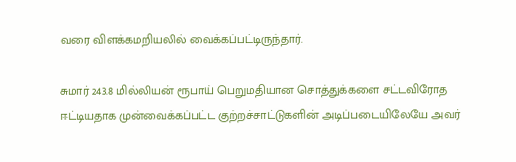வரை விளக்கமறியலில் வைக்கப்பட்டிருந்தார்.

சுமார் 243.8 மில்லியன் ரூபாய் பெறுமதியான சொத்துக்களை சட்டவிரோத ஈட்டியதாக முன்வைக்கப்பட்ட குற்றச்சாட்டுகளின் அடிப்படையிலேயே அவர்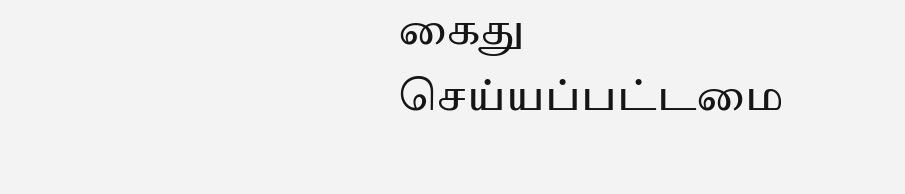கைது செய்யப்பட்டமை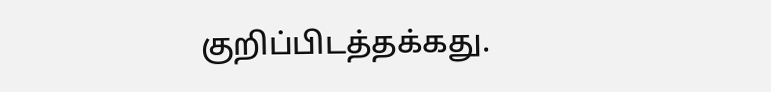குறிப்பிடத்தக்கது.